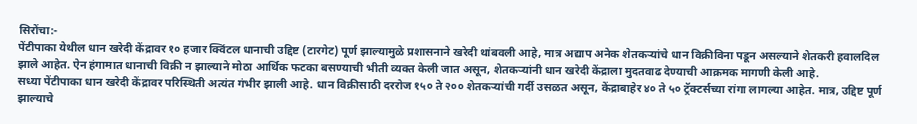सिरोंचा:-
पेंटीपाका येथील धान खरेदी केंद्रावर १० हजार क्विंटल धानाची उद्दिष्ट (टारगेट) पूर्ण झाल्यामुळे प्रशासनाने खरेदी थांबवली आहे, मात्र अद्याप अनेक शेतकऱ्यांचे धान विक्रीविना पडून असल्याने शेतकरी हवालदिल झाले आहेत. ऐन हंगामात धानाची विक्री न झाल्याने मोठा आर्थिक फटका बसण्याची भीती व्यक्त केली जात असून, शेतकऱ्यांनी धान खरेदी केंद्राला मुदतवाढ देण्याची आक्रमक मागणी केली आहे.
सध्या पेंटीपाका धान खरेदी केंद्रावर परिस्थिती अत्यंत गंभीर झाली आहे. धान विक्रीसाठी दररोज १५० ते २०० शेतकऱ्यांची गर्दी उसळत असून, केंद्राबाहेर ४० ते ५० ट्रॅक्टर्सच्या रांगा लागल्या आहेत. मात्र, उद्दिष्ट पूर्ण झाल्याचे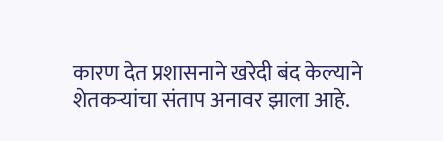कारण देत प्रशासनाने खरेदी बंद केल्याने शेतकऱ्यांचा संताप अनावर झाला आहे.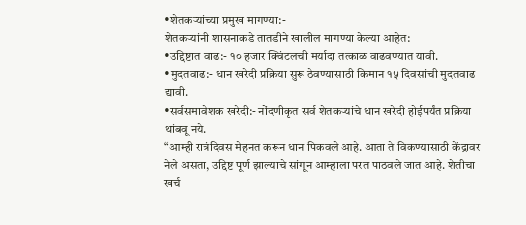•शेतकऱ्यांच्या प्रमुख मागण्या:-
शेतकऱ्यांनी शासनाकडे तातडीने खालील मागण्या केल्या आहेत:
•उद्दिष्टात वाढ:- १० हजार क्विंटलची मर्यादा तत्काळ वाढवण्यात यावी.
•मुदतवाढ:- धान खरेदी प्रक्रिया सुरू ठेवण्यासाठी किमान १५ दिवसांची मुदतवाढ द्यावी.
•सर्वसमावेशक खरेदी:- नोंदणीकृत सर्व शेतकऱ्यांचे धान खरेदी होईपर्यंत प्रक्रिया थांबवू नये.
“आम्ही रात्रंदिवस मेहनत करून धान पिकवले आहे. आता ते विकण्यासाठी केंद्रावर नेले असता, उद्दिष्ट पूर्ण झाल्याचे सांगून आम्हाला परत पाठवले जात आहे. शेतीचा खर्च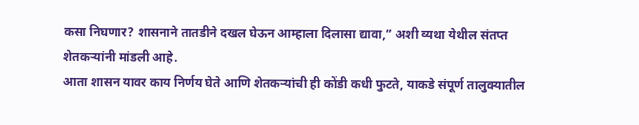कसा निघणार? शासनाने तातडीने दखल घेऊन आम्हाला दिलासा द्यावा,” अशी व्यथा येथील संतप्त शेतकऱ्यांनी मांडली आहे.
आता शासन यावर काय निर्णय घेते आणि शेतकऱ्यांची ही कोंडी कधी फुटते, याकडे संपूर्ण तालुक्यातील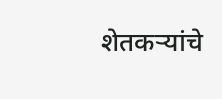शेतकऱ्यांचे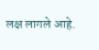लक्ष लागले आहे.